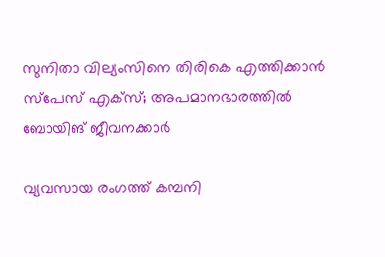സുനിതാ വില്യംസിനെ തിരികെ എത്തിക്കാൻ സ്‌പേസ് എക്‌സ്; അപമാനഭാരത്തില്‍ ബോയിങ് ജീവനക്കാര്‍

വ്യവസായ രംഗത്ത് കമ്പനി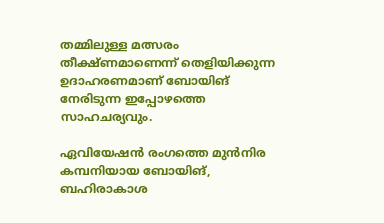തമ്മിലുള്ള മത്സരം തീക്ഷ്ണമാണെന്ന് തെളിയിക്കുന്ന ഉദാഹരണമാണ് ബോയിങ് നേരിടുന്ന ഇപ്പോഴത്തെ സാഹചര്യവും.

ഏവിയേഷൻ രംഗത്തെ മുൻനിര കമ്പനിയായ ബോയിങ്, ബഹിരാകാശ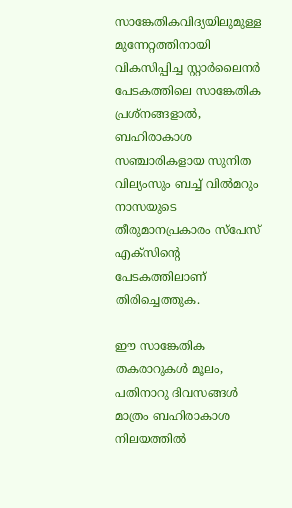സാങ്കേതികവിദ്യയിലുമുള്ള മുന്നേറ്റത്തിനായി വികസിപ്പിച്ച സ്റ്റാർലൈനർ പേടകത്തിലെ സാങ്കേതിക പ്രശ്നങ്ങളാൽ, ബഹിരാകാശ സഞ്ചാരികളായ സുനിത വില്യംസും ബച്ച് വിൽമറും നാസയുടെ തീരുമാനപ്രകാരം സ്പേസ് എക്സിന്റെ പേടകത്തിലാണ് തിരിച്ചെത്തുക.

ഈ സാങ്കേതിക തകരാറുകൾ മൂലം, പതിനാറു ദിവസങ്ങൾ മാത്രം ബഹിരാകാശ നിലയത്തിൽ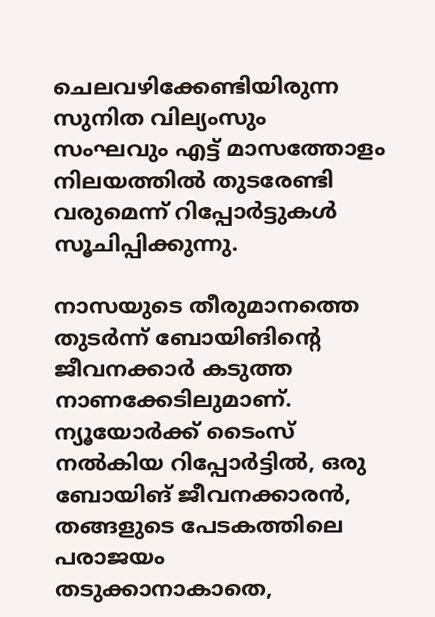ചെലവഴിക്കേണ്ടിയിരുന്ന സുനിത വില്യംസും സംഘവും എട്ട് മാസത്തോളം നിലയത്തിൽ തുടരേണ്ടി വരുമെന്ന് റിപ്പോർട്ടുകൾ സൂചിപ്പിക്കുന്നു.

നാസയുടെ തീരുമാനത്തെ തുടർന്ന് ബോയിങിന്റെ ജീവനക്കാർ കടുത്ത നാണക്കേടിലുമാണ്. ന്യൂയോർക്ക് ടൈംസ് നൽകിയ റിപ്പോർട്ടിൽ, ഒരു ബോയിങ് ജീവനക്കാരൻ, തങ്ങളുടെ പേടകത്തിലെ പരാജയം തടുക്കാനാകാതെ,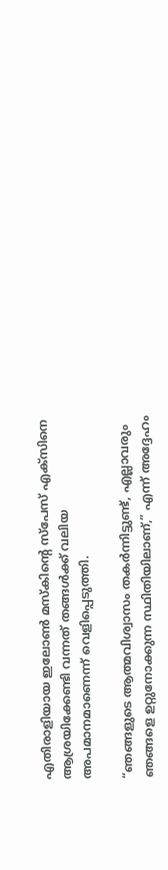എതിരാളിയായ ഇലോൺ മസ്കിന്റെ സ്പേസ് എക്സിനെ ആശ്രയിക്കേണ്ടി വന്നത് തങ്ങൾക്ക് വലിയ അപമാനമാണെന്ന് വെളിപ്പെടുത്തി.

“ഞങ്ങളുടെ ആത്മവിശ്വാസം തകർന്നിട്ടുണ്ട്, എല്ലാവരും ഞങ്ങളെ ഉറ്റുനോക്കുന്ന സ്ഥിതിയിലാണ്,” എന്ന് അദ്ദേഹം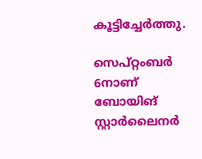കൂട്ടിച്ചേർത്തു.

സെപ്റ്റംബർ 6നാണ് ബോയിങ് സ്റ്റാർലൈനർ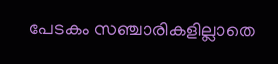പേടകം സഞ്ചാരികളില്ലാതെ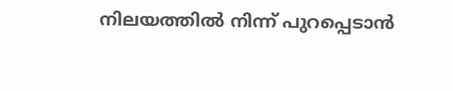നിലയത്തിൽ നിന്ന് പുറപ്പെടാൻ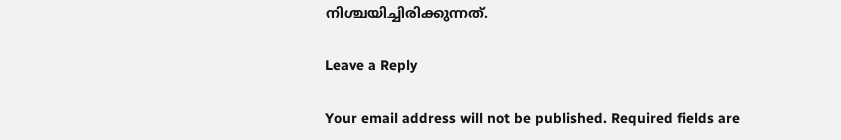നിശ്ചയിച്ചിരിക്കുന്നത്.

Leave a Reply

Your email address will not be published. Required fields are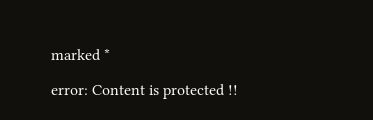marked *

error: Content is protected !!